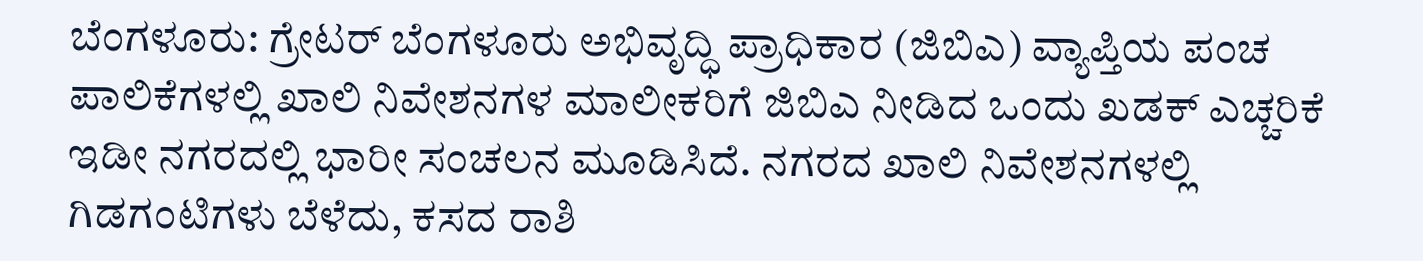ಬೆಂಗಳೂರು: ಗ್ರೇಟರ್ ಬೆಂಗಳೂರು ಅಭಿವೃದ್ಧಿ ಪ್ರಾಧಿಕಾರ (ಜಿಬಿಎ) ವ್ಯಾಪ್ತಿಯ ಪಂಚ ಪಾಲಿಕೆಗಳಲ್ಲಿ ಖಾಲಿ ನಿವೇಶನಗಳ ಮಾಲೀಕರಿಗೆ ಜಿಬಿಎ ನೀಡಿದ ಒಂದು ಖಡಕ್ ಎಚ್ಚರಿಕೆ ಇಡೀ ನಗರದಲ್ಲಿ ಭಾರೀ ಸಂಚಲನ ಮೂಡಿಸಿದೆ. ನಗರದ ಖಾಲಿ ನಿವೇಶನಗಳಲ್ಲಿ ಗಿಡಗಂಟಿಗಳು ಬೆಳೆದು, ಕಸದ ರಾಶಿ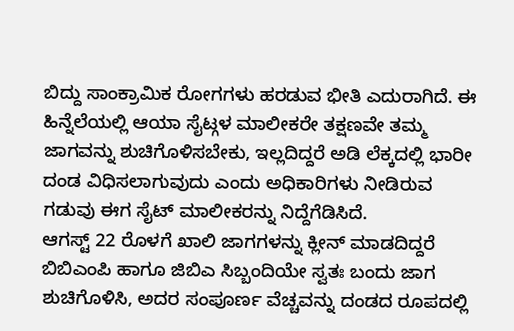ಬಿದ್ದು ಸಾಂಕ್ರಾಮಿಕ ರೋಗಗಳು ಹರಡುವ ಭೀತಿ ಎದುರಾಗಿದೆ. ಈ ಹಿನ್ನೆಲೆಯಲ್ಲಿ ಆಯಾ ಸೈಟ್ಗಳ ಮಾಲೀಕರೇ ತಕ್ಷಣವೇ ತಮ್ಮ ಜಾಗವನ್ನು ಶುಚಿಗೊಳಿಸಬೇಕು, ಇಲ್ಲದಿದ್ದರೆ ಅಡಿ ಲೆಕ್ಕದಲ್ಲಿ ಭಾರೀ ದಂಡ ವಿಧಿಸಲಾಗುವುದು ಎಂದು ಅಧಿಕಾರಿಗಳು ನೀಡಿರುವ ಗಡುವು ಈಗ ಸೈಟ್ ಮಾಲೀಕರನ್ನು ನಿದ್ದೆಗೆಡಿಸಿದೆ.
ಆಗಸ್ಟ್ 22 ರೊಳಗೆ ಖಾಲಿ ಜಾಗಗಳನ್ನು ಕ್ಲೀನ್ ಮಾಡದಿದ್ದರೆ ಬಿಬಿಎಂಪಿ ಹಾಗೂ ಜಿಬಿಎ ಸಿಬ್ಬಂದಿಯೇ ಸ್ವತಃ ಬಂದು ಜಾಗ ಶುಚಿಗೊಳಿಸಿ, ಅದರ ಸಂಪೂರ್ಣ ವೆಚ್ಚವನ್ನು ದಂಡದ ರೂಪದಲ್ಲಿ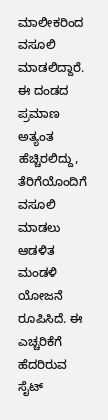ಮಾಲೀಕರಿಂದ ವಸೂಲಿ ಮಾಡಲಿದ್ದಾರೆ. ಈ ದಂಡದ ಪ್ರಮಾಣ ಅತ್ಯಂತ ಹೆಚ್ಚಿರಲಿದ್ದು, ತೆರಿಗೆಯೊಂದಿಗೆ ವಸೂಲಿ ಮಾಡಲು ಆಡಳಿತ ಮಂಡಳಿ ಯೋಜನೆ ರೂಪಿಸಿದೆ. ಈ ಎಚ್ಚರಿಕೆಗೆ ಹೆದರಿರುವ ಸೈಟ್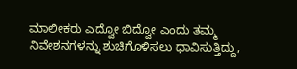ಮಾಲೀಕರು ಎದ್ವೋ ಬಿದ್ವೋ ಎಂದು ತಮ್ಮ ನಿವೇಶನಗಳನ್ನು ಶುಚಿಗೊಳಿಸಲು ಧಾವಿಸುತ್ತಿದ್ದು,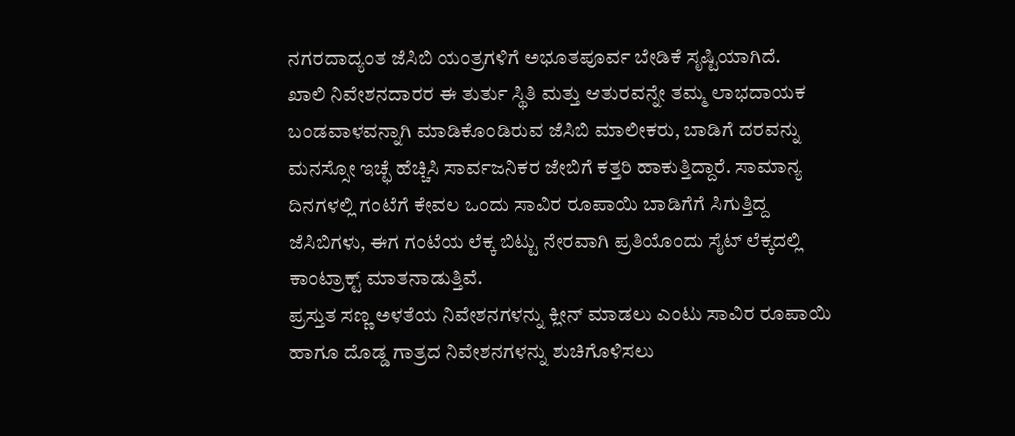ನಗರದಾದ್ಯಂತ ಜೆಸಿಬಿ ಯಂತ್ರಗಳಿಗೆ ಅಭೂತಪೂರ್ವ ಬೇಡಿಕೆ ಸೃಷ್ಟಿಯಾಗಿದೆ.
ಖಾಲಿ ನಿವೇಶನದಾರರ ಈ ತುರ್ತು ಸ್ಥಿತಿ ಮತ್ತು ಆತುರವನ್ನೇ ತಮ್ಮ ಲಾಭದಾಯಕ ಬಂಡವಾಳವನ್ನಾಗಿ ಮಾಡಿಕೊಂಡಿರುವ ಜೆಸಿಬಿ ಮಾಲೀಕರು, ಬಾಡಿಗೆ ದರವನ್ನು ಮನಸ್ಸೋ ಇಚ್ಛೆ ಹೆಚ್ಚಿಸಿ ಸಾರ್ವಜನಿಕರ ಜೇಬಿಗೆ ಕತ್ತರಿ ಹಾಕುತ್ತಿದ್ದಾರೆ. ಸಾಮಾನ್ಯ ದಿನಗಳಲ್ಲಿ ಗಂಟೆಗೆ ಕೇವಲ ಒಂದು ಸಾವಿರ ರೂಪಾಯಿ ಬಾಡಿಗೆಗೆ ಸಿಗುತ್ತಿದ್ದ ಜೆಸಿಬಿಗಳು, ಈಗ ಗಂಟೆಯ ಲೆಕ್ಕ ಬಿಟ್ಟು ನೇರವಾಗಿ ಪ್ರತಿಯೊಂದು ಸೈಟ್ ಲೆಕ್ಕದಲ್ಲಿ ಕಾಂಟ್ರಾಕ್ಟ್ ಮಾತನಾಡುತ್ತಿವೆ.
ಪ್ರಸ್ತುತ ಸಣ್ಣ ಅಳತೆಯ ನಿವೇಶನಗಳನ್ನು ಕ್ಲೀನ್ ಮಾಡಲು ಎಂಟು ಸಾವಿರ ರೂಪಾಯಿ ಹಾಗೂ ದೊಡ್ಡ ಗಾತ್ರದ ನಿವೇಶನಗಳನ್ನು ಶುಚಿಗೊಳಿಸಲು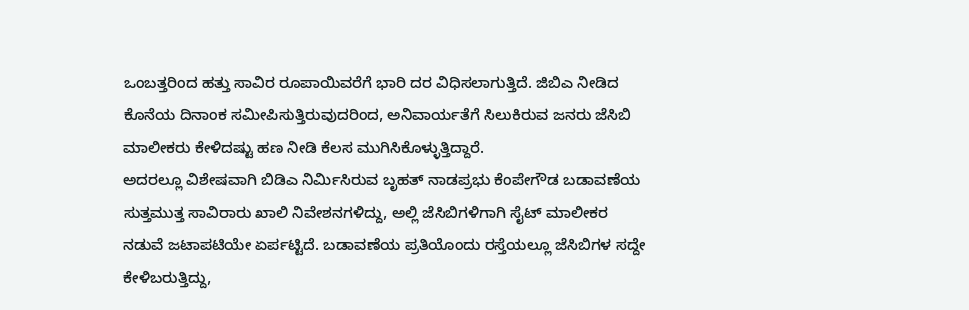ಒಂಬತ್ತರಿಂದ ಹತ್ತು ಸಾವಿರ ರೂಪಾಯಿವರೆಗೆ ಭಾರಿ ದರ ವಿಧಿಸಲಾಗುತ್ತಿದೆ. ಜಿಬಿಎ ನೀಡಿದ ಕೊನೆಯ ದಿನಾಂಕ ಸಮೀಪಿಸುತ್ತಿರುವುದರಿಂದ, ಅನಿವಾರ್ಯತೆಗೆ ಸಿಲುಕಿರುವ ಜನರು ಜೆಸಿಬಿ ಮಾಲೀಕರು ಕೇಳಿದಷ್ಟು ಹಣ ನೀಡಿ ಕೆಲಸ ಮುಗಿಸಿಕೊಳ್ಳುತ್ತಿದ್ದಾರೆ.
ಅದರಲ್ಲೂ ವಿಶೇಷವಾಗಿ ಬಿಡಿಎ ನಿರ್ಮಿಸಿರುವ ಬೃಹತ್ ನಾಡಪ್ರಭು ಕೆಂಪೇಗೌಡ ಬಡಾವಣೆಯ ಸುತ್ತಮುತ್ತ ಸಾವಿರಾರು ಖಾಲಿ ನಿವೇಶನಗಳಿದ್ದು, ಅಲ್ಲಿ ಜೆಸಿಬಿಗಳಿಗಾಗಿ ಸೈಟ್ ಮಾಲೀಕರ ನಡುವೆ ಜಟಾಪಟಿಯೇ ಏರ್ಪಟ್ಟಿದೆ. ಬಡಾವಣೆಯ ಪ್ರತಿಯೊಂದು ರಸ್ತೆಯಲ್ಲೂ ಜೆಸಿಬಿಗಳ ಸದ್ದೇ ಕೇಳಿಬರುತ್ತಿದ್ದು,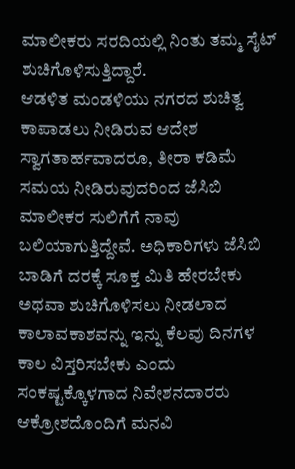ಮಾಲೀಕರು ಸರದಿಯಲ್ಲಿ ನಿಂತು ತಮ್ಮ ಸೈಟ್ ಶುಚಿಗೊಳಿಸುತ್ತಿದ್ದಾರೆ.
ಆಡಳಿತ ಮಂಡಳಿಯು ನಗರದ ಶುಚಿತ್ವ ಕಾಪಾಡಲು ನೀಡಿರುವ ಆದೇಶ ಸ್ವಾಗತಾರ್ಹವಾದರೂ, ತೀರಾ ಕಡಿಮೆ ಸಮಯ ನೀಡಿರುವುದರಿಂದ ಜೆಸಿಬಿ ಮಾಲೀಕರ ಸುಲಿಗೆಗೆ ನಾವು ಬಲಿಯಾಗುತ್ತಿದ್ದೇವೆ. ಅಧಿಕಾರಿಗಳು ಜೆಸಿಬಿ ಬಾಡಿಗೆ ದರಕ್ಕೆ ಸೂಕ್ತ ಮಿತಿ ಹೇರಬೇಕು ಅಥವಾ ಶುಚಿಗೊಳಿಸಲು ನೀಡಲಾದ ಕಾಲಾವಕಾಶವನ್ನು ಇನ್ನು ಕೆಲವು ದಿನಗಳ ಕಾಲ ವಿಸ್ತರಿಸಬೇಕು ಎಂದು ಸಂಕಷ್ಟಕ್ಕೊಳಗಾದ ನಿವೇಶನದಾರರು ಆಕ್ರೋಶದೊಂದಿಗೆ ಮನವಿ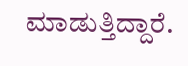ಮಾಡುತ್ತಿದ್ದಾರೆ.